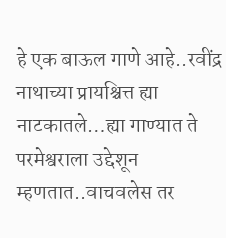हे एक बाऊल गाणे आहे..रवींद्र नाथाच्या प्रायश्चित्त ह्या नाटकातले…ह्या गाण्यात ते परमेश्वराला उद्देशून म्हणतात..वाचवलेस तर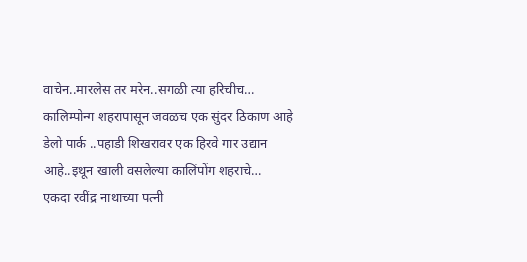वाचेन..मारलेस तर मरेन..सगळी त्या हरिचीच…
कालिम्पोन्ग शहरापासून जवळच एक सुंदर ठिकाण आहे डेलो पार्क ..पहाडी शिखरावर एक हिरवे गार उद्यान आहे..इथून खाली वसलेल्या कालिंपोंग शहराचे…
एकदा रवींद्र नाथाच्या पत्नी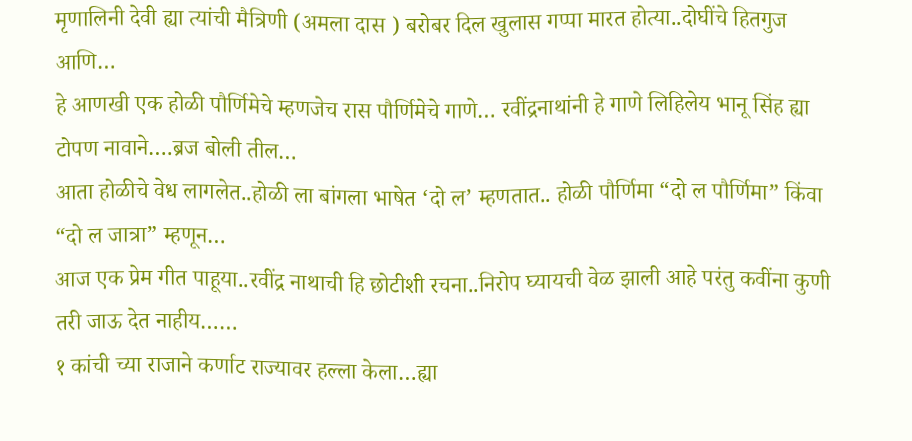मृणालिनी देवी ह्या त्यांची मैत्रिणी (अमला दास ) बरोबर दिल खुलास गप्पा मारत होत्या..दोघींचे हितगुज आणि…
हे आणखी एक होळी पौर्णिमेचे म्हणजेच रास पौर्णिमेचे गाणे… रवींद्रनाथांनी हे गाणे लिहिलेय भानू सिंह ह्या टोपण नावाने….ब्रज बोली तील…
आता होळीचे वेध लागलेत..होळी ला बांगला भाषेत ‘दो ल’ म्हणतात.. होळी पौर्णिमा “दो ल पौर्णिमा” किंवा “दो ल जात्रा” म्हणून…
आज एक प्रेम गीत पाहूया..रवींद्र नाथाची हि छोटीशी रचना..निरोप घ्यायची वेळ झाली आहे परंतु कवींना कुणी तरी जाऊ देत नाहीय……
१ कांची च्या राजाने कर्णाट राज्यावर हल्ला केला…ह्या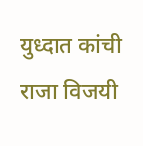युध्दात कांची राजा विजयी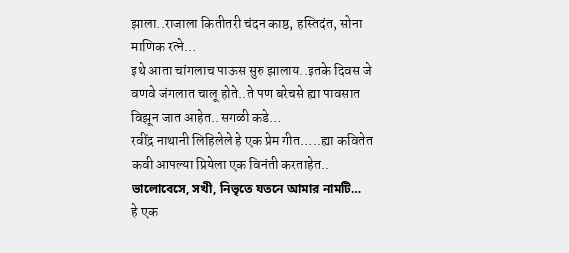झाला..राजाला कितीतरी चंदन काष्ठ, हस्तिदंत, सोना माणिक रत्ने…
इथे आता चांगलाच पाऊस सुरु झालाय..इतके दिवस जे वणवे जंगलात चालू होते..ते पण बरेचसे ह्या पावसात विझून जात आहेत..सगळी कडे…
रवींद्र नाथानी लिहिलेले हे एक प्रेम गीत…..ह्या कवितेत कवी आपल्या प्रियेला एक विनंती करताहेत.. ভালোবেসে, সখী, নিভৃতে যতনে আমার নামটি…
हे एक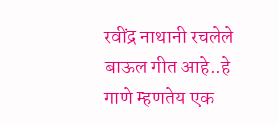रवींद्र नाथानी रचलेले बाऊल गीत आहे..हे गाणे म्हणतेय एक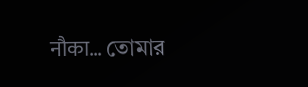नौका… তোমার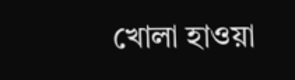খোলা হাওয়া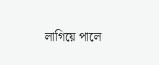লাগিয়ে পালে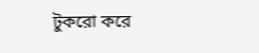টুকরো করে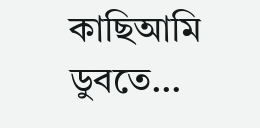কাছিআমি ডুবতে…